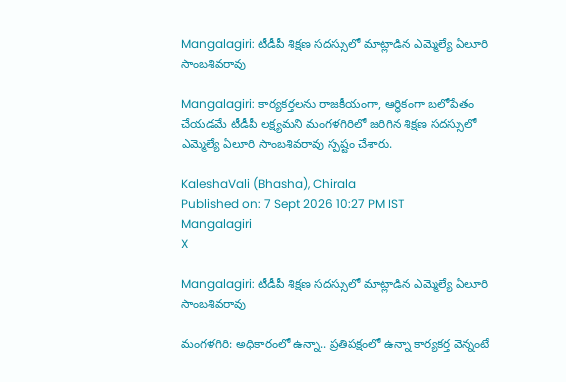Mangalagiri: టీడీపీ శిక్షణ సదస్సులో మాట్లాడిన ఎమ్మెల్యే ఏలూరి సాంబశివరావు

Mangalagiri: కార్యకర్తలను రాజకీయంగా, ఆర్థికంగా బలోపేతం చేయడమే టీడీపీ లక్ష్యమని మంగళగిరిలో జరిగిన శిక్షణ సదస్సులో ఎమ్మెల్యే ఏలూరి సాంబశివరావు స్పష్టం చేశారు.

KaleshaVali (Bhasha), Chirala
Published on: 7 Sept 2026 10:27 PM IST
Mangalagiri
X

Mangalagiri: టీడీపీ శిక్షణ సదస్సులో మాట్లాడిన ఎమ్మెల్యే ఏలూరి సాంబశివరావు

మంగళగిరి: అధికారంలో ఉన్నా.. ప్రతిపక్షంలో ఉన్నా కార్యకర్త వెన్నంటే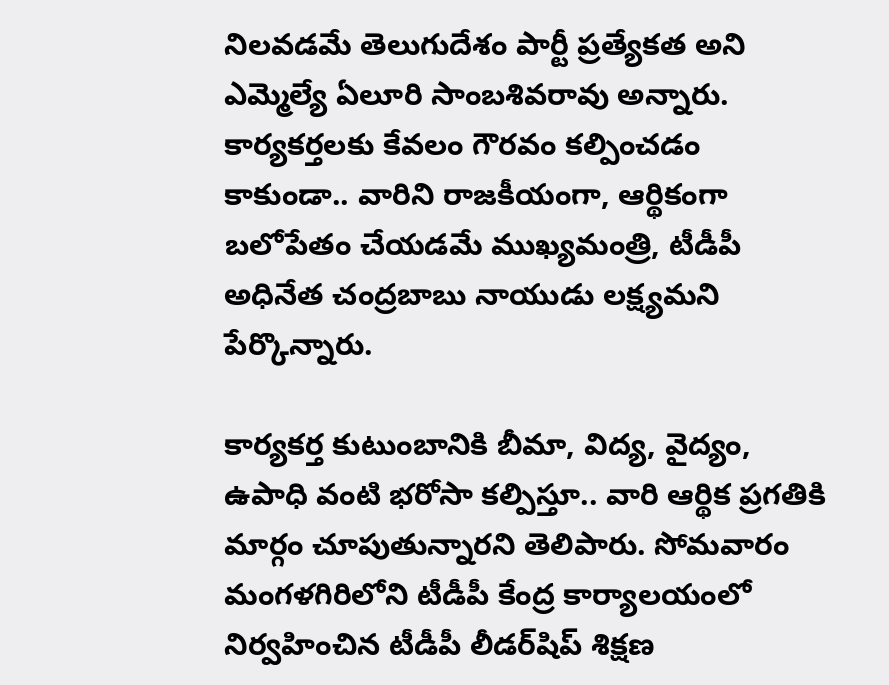నిలవడమే తెలుగుదేశం పార్టీ ప్రత్యేకత అని ఎమ్మెల్యే ఏలూరి సాంబశివరావు అన్నారు. కార్యకర్తలకు కేవలం గౌరవం కల్పించడం కాకుండా.. వారిని రాజకీయంగా, ఆర్థికంగా బలోపేతం చేయడమే ముఖ్యమంత్రి, టీడీపీ అధినేత చంద్రబాబు నాయుడు లక్ష్యమని పేర్కొన్నారు.

కార్యకర్త కుటుంబానికి బీమా, విద్య, వైద్యం, ఉపాధి వంటి భరోసా కల్పిస్తూ.. వారి ఆర్థిక ప్రగతికి మార్గం చూపుతున్నారని తెలిపారు. సోమవారం మంగళగిరిలోని టీడీపీ కేంద్ర కార్యాలయంలో నిర్వహించిన టీడీపీ లీడర్‌షిప్ శిక్షణ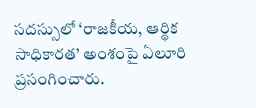సదస్సులో ‘రాజకీయ, ఆర్థిక సాధికారత’ అంశంపై ఏలూరి ప్రసంగించారు.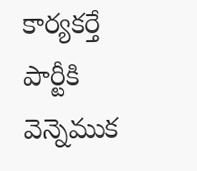కార్యకర్తే పార్టీకి వెన్నెముక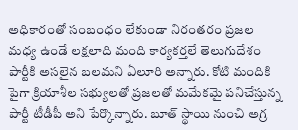అధికారంతో సంబంధం లేకుండా నిరంతరం ప్రజల మధ్య ఉండే లక్షలాది మంది కార్యకర్తలే తెలుగుదేశం పార్టీకి అసలైన బలమని ఏలూరి అన్నారు. కోటి మందికి పైగా క్రియాశీల సభ్యులతో ప్రజలతో మమేకమై పనిచేస్తున్న పార్టీ టీడీపీ అని పేర్కొన్నారు. బూత్ స్థాయి నుంచి అగ్ర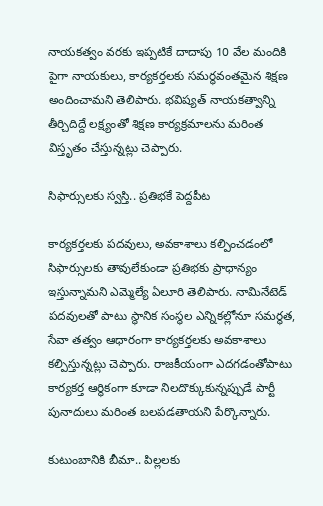నాయకత్వం వరకు ఇప్పటికే దాదాపు 10 వేల మందికి పైగా నాయకులు, కార్యకర్తలకు సమర్థవంతమైన శిక్షణ అందించామని తెలిపారు. భవిష్యత్ నాయకత్వాన్ని తీర్చిదిద్దే లక్ష్యంతో శిక్షణ కార్యక్రమాలను మరింత విస్తృతం చేస్తున్నట్లు చెప్పారు.

సిఫార్సులకు స్వస్తి.. ప్రతిభకే పెద్దపీట

కార్యకర్తలకు పదవులు, అవకాశాలు కల్పించడంలో సిఫార్సులకు తావులేకుండా ప్రతిభకు ప్రాధాన్యం ఇస్తున్నామని ఎమ్మెల్యే ఏలూరి తెలిపారు. నామినేటెడ్ పదవులతో పాటు స్థానిక సంస్థల ఎన్నికల్లోనూ సమర్థత, సేవా తత్వం ఆధారంగా కార్యకర్తలకు అవకాశాలు కల్పిస్తున్నట్లు చెప్పారు. రాజకీయంగా ఎదగడంతోపాటు కార్యకర్త ఆర్థికంగా కూడా నిలదొక్కుకున్నప్పుడే పార్టీ పునాదులు మరింత బలపడతాయని పేర్కొన్నారు.

కుటుంబానికి బీమా.. పిల్లలకు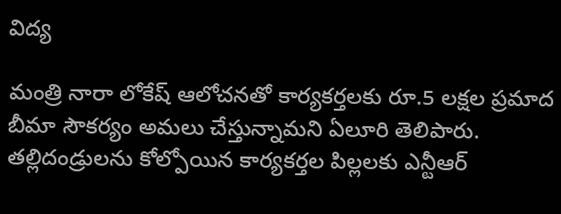విద్య

మంత్రి నారా లోకేష్ ఆలోచనతో కార్యకర్తలకు రూ.5 లక్షల ప్రమాద బీమా సౌకర్యం అమలు చేస్తున్నామని ఏలూరి తెలిపారు. తల్లిదండ్రులను కోల్పోయిన కార్యకర్తల పిల్లలకు ఎన్టీఆర్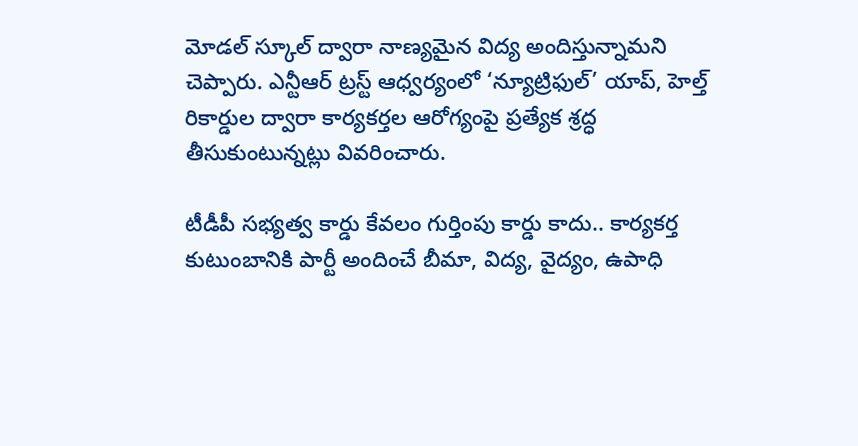మోడల్ స్కూల్ ద్వారా నాణ్యమైన విద్య అందిస్తున్నామని చెప్పారు. ఎన్టీఆర్ ట్రస్ట్ ఆధ్వర్యంలో ‘న్యూట్రిఫుల్’ యాప్, హెల్త్ రికార్డుల ద్వారా కార్యకర్తల ఆరోగ్యంపై ప్రత్యేక శ్రద్ధ తీసుకుంటున్నట్లు వివరించారు.

టీడీపీ సభ్యత్వ కార్డు కేవలం గుర్తింపు కార్డు కాదు.. కార్యకర్త కుటుంబానికి పార్టీ అందించే బీమా, విద్య, వైద్యం, ఉపాధి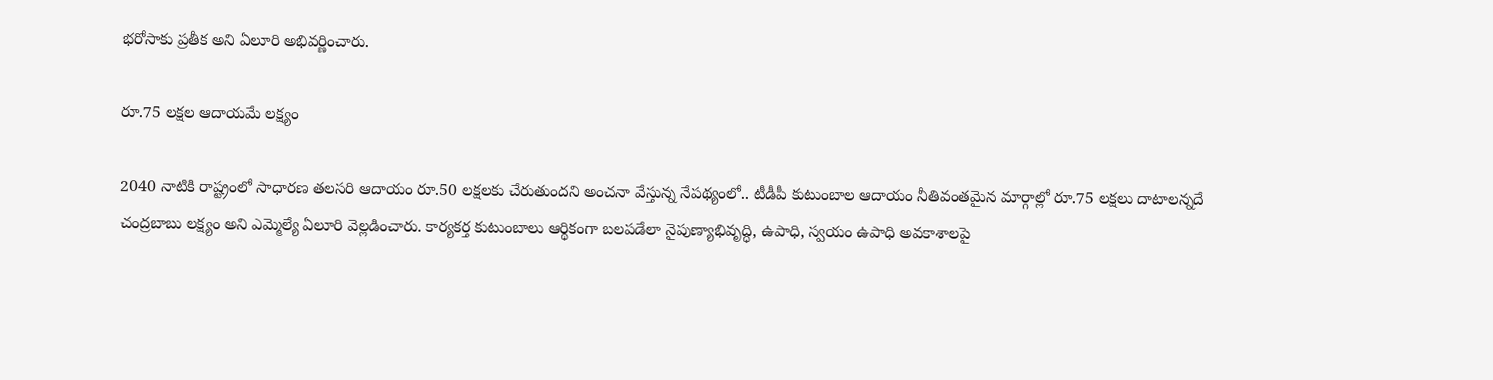భరోసాకు ప్రతీక అని ఏలూరి అభివర్ణించారు.

రూ.75 లక్షల ఆదాయమే లక్ష్యం

2040 నాటికి రాష్ట్రంలో సాధారణ తలసరి ఆదాయం రూ.50 లక్షలకు చేరుతుందని అంచనా వేస్తున్న నేపథ్యంలో.. టీడీపీ కుటుంబాల ఆదాయం నీతివంతమైన మార్గాల్లో రూ.75 లక్షలు దాటాలన్నదే చంద్రబాబు లక్ష్యం అని ఎమ్మెల్యే ఏలూరి వెల్లడించారు. కార్యకర్త కుటుంబాలు ఆర్థికంగా బలపడేలా నైపుణ్యాభివృద్ధి, ఉపాధి, స్వయం ఉపాధి అవకాశాలపై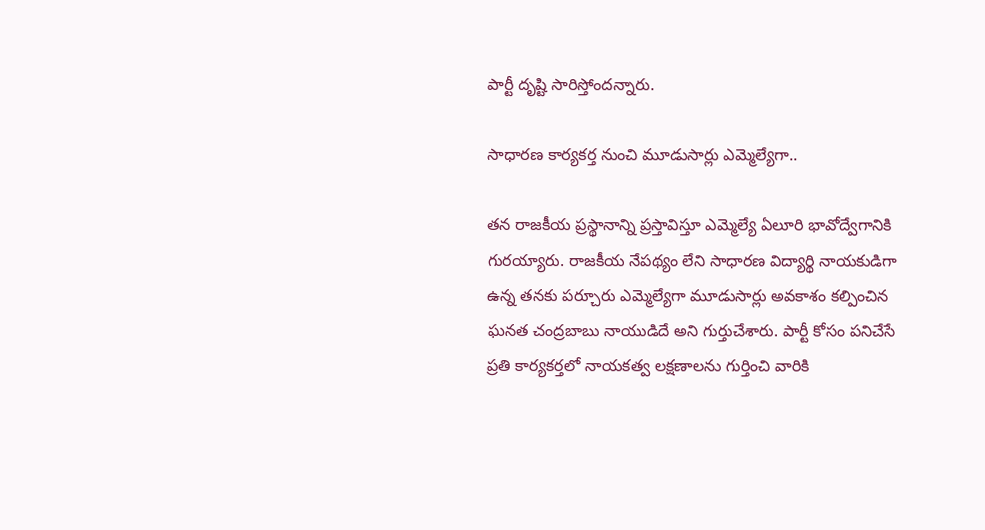పార్టీ దృష్టి సారిస్తోందన్నారు.

సాధారణ కార్యకర్త నుంచి మూడుసార్లు ఎమ్మెల్యేగా..

తన రాజకీయ ప్రస్థానాన్ని ప్రస్తావిస్తూ ఎమ్మెల్యే ఏలూరి భావోద్వేగానికి గురయ్యారు. రాజకీయ నేపథ్యం లేని సాధారణ విద్యార్థి నాయకుడిగా ఉన్న తనకు పర్చూరు ఎమ్మెల్యేగా మూడుసార్లు అవకాశం కల్పించిన ఘనత చంద్రబాబు నాయుడిదే అని గుర్తుచేశారు. పార్టీ కోసం పనిచేసే ప్రతి కార్యకర్తలో నాయకత్వ లక్షణాలను గుర్తించి వారికి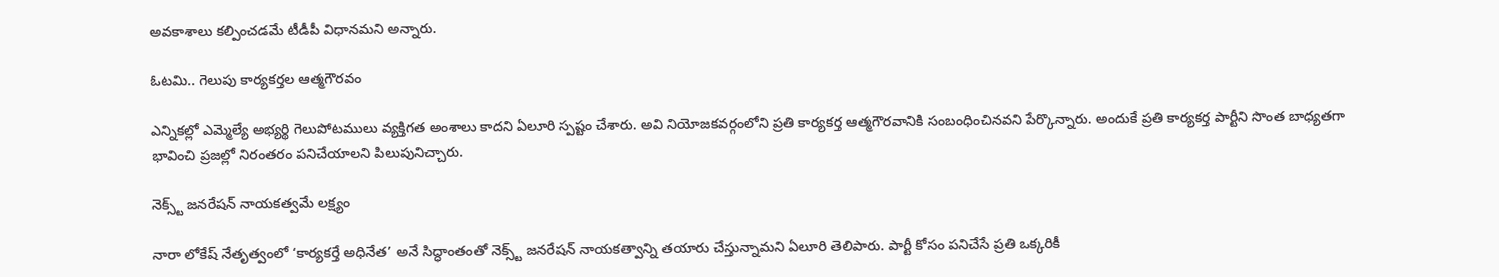అవకాశాలు కల్పించడమే టీడీపీ విధానమని అన్నారు.

ఓటమి.. గెలుపు కార్యకర్తల ఆత్మగౌరవం

ఎన్నికల్లో ఎమ్మెల్యే అభ్యర్థి గెలుపోటములు వ్యక్తిగత అంశాలు కాదని ఏలూరి స్పష్టం చేశారు. అవి నియోజకవర్గంలోని ప్రతి కార్యకర్త ఆత్మగౌరవానికి సంబంధించినవని పేర్కొన్నారు. అందుకే ప్రతి కార్యకర్త పార్టీని సొంత బాధ్యతగా భావించి ప్రజల్లో నిరంతరం పనిచేయాలని పిలుపునిచ్చారు.

నెక్స్ట్ జనరేషన్ నాయకత్వమే లక్ష్యం

నారా లోకేష్ నేతృత్వంలో ‘కార్యకర్తే అధినేత’ అనే సిద్ధాంతంతో నెక్స్ట్ జనరేషన్ నాయకత్వాన్ని తయారు చేస్తున్నామని ఏలూరి తెలిపారు. పార్టీ కోసం పనిచేసే ప్రతి ఒక్కరికీ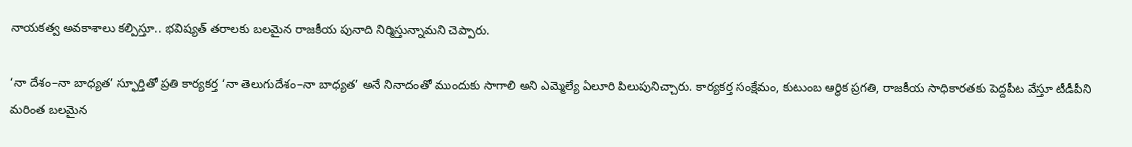నాయకత్వ అవకాశాలు కల్పిస్తూ.. భవిష్యత్ తరాలకు బలమైన రాజకీయ పునాది నిర్మిస్తున్నామని చెప్పారు.

‘నా దేశం–నా బాధ్యత’ స్ఫూర్తితో ప్రతి కార్యకర్త ‘నా తెలుగుదేశం–నా బాధ్యత’ అనే నినాదంతో ముందుకు సాగాలి అని ఎమ్మెల్యే ఏలూరి పిలుపునిచ్చారు. కార్యకర్త సంక్షేమం, కుటుంబ ఆర్థిక ప్రగతి, రాజకీయ సాధికారతకు పెద్దపీట వేస్తూ టీడీపీని మరింత బలమైన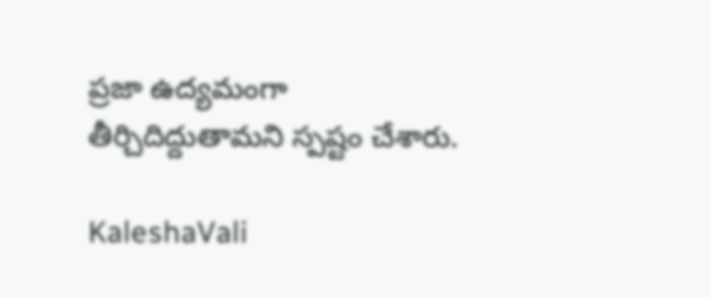ప్రజా ఉద్యమంగా తీర్చిదిద్దుతామని స్పష్టం చేశారు.

KaleshaVali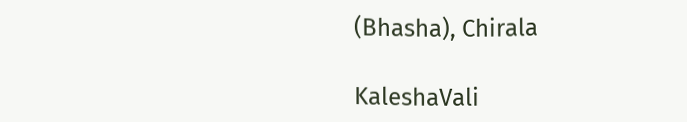(Bhasha), Chirala

KaleshaVali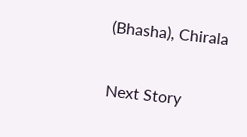(Bhasha), Chirala

Next Story